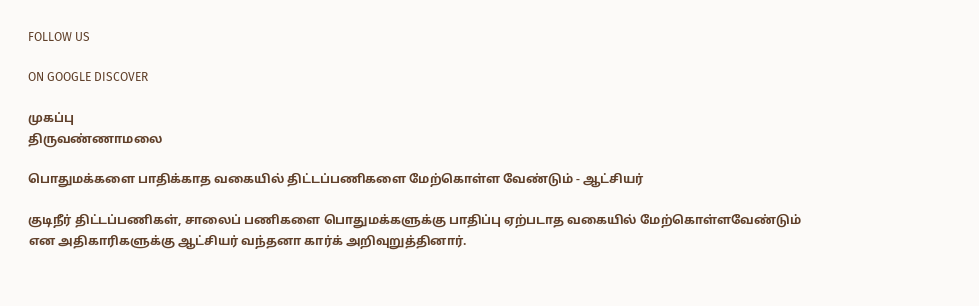FOLLOW US

ON GOOGLE DISCOVER

முகப்பு
திருவண்ணாமலை

பொதுமக்களை பாதிக்காத வகையில் திட்டப்பணிகளை மேற்கொள்ள வேண்டும் - ஆட்சியர்

குடிநீர் திட்டப்பணிகள், சாலைப் பணிகளை பொதுமக்களுக்கு பாதிப்பு ஏற்படாத வகையில் மேற்கொள்ளவேண்டும் என அதிகாரிகளுக்கு ஆட்சியர் வந்தனா கார்க் அறிவுறுத்தினார்.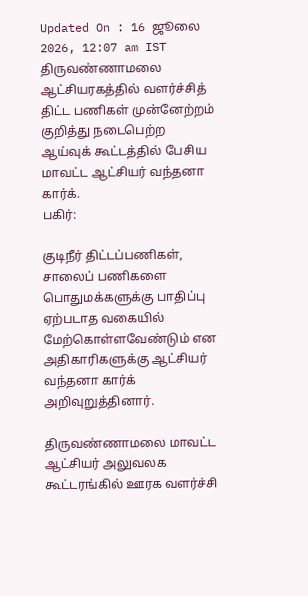Updated On : 16 ஜூலை 2026, 12:07 am IST
திருவண்ணாமலை ஆட்சியரகத்தில் வளர்ச்சித் திட்ட பணிகள் முன்னேற்றம் குறித்து நடைபெற்ற ஆய்வுக் கூட்டத்தில் பேசிய மாவட்ட ஆட்சியர் வந்தனா கார்க்.
பகிர்:

குடிநீர் திட்டப்பணிகள், சாலைப் பணிகளை பொதுமக்களுக்கு பாதிப்பு ஏற்படாத வகையில் மேற்கொள்ளவேண்டும் என அதிகாரிகளுக்கு ஆட்சியர் வந்தனா கார்க் அறிவுறுத்தினார்.

திருவண்ணாமலை மாவட்ட ஆட்சியர் அலுவலக கூட்டரங்கில் ஊரக வளர்ச்சி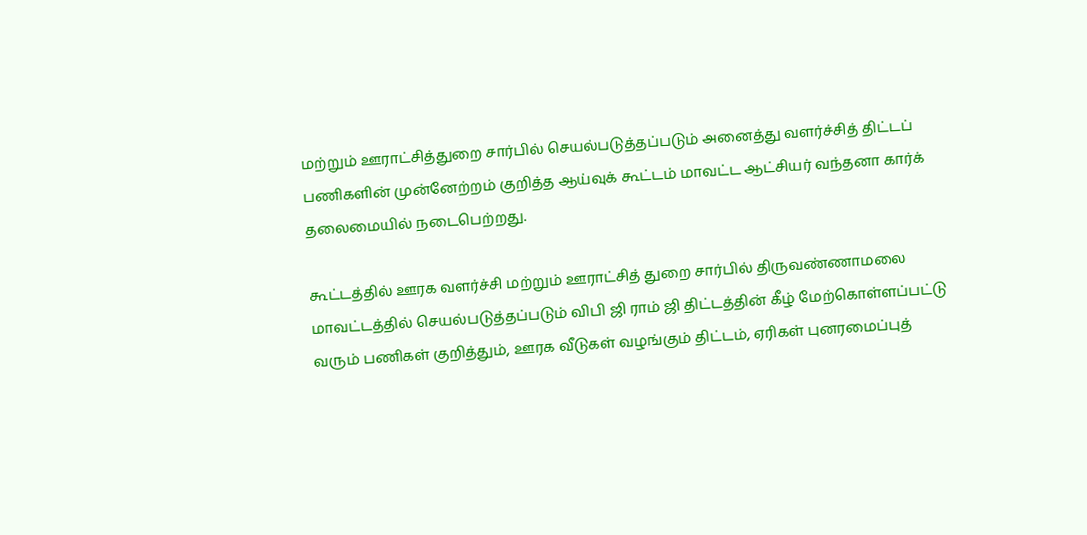மற்றும் ஊராட்சித்துறை சார்பில் செயல்படுத்தப்படும் அனைத்து வளர்ச்சித் திட்டப் பணிகளின் முன்னேற்றம் குறித்த ஆய்வுக் கூட்டம் மாவட்ட ஆட்சியர் வந்தனா கார்க் தலைமையில் நடைபெற்றது.

கூட்டத்தில் ஊரக வளர்ச்சி மற்றும் ஊராட்சித் துறை சார்பில் திருவண்ணாமலை மாவட்டத்தில் செயல்படுத்தப்படும் விபி ஜி ராம் ஜி திட்டத்தின் கீழ் மேற்கொள்ளப்பட்டு வரும் பணிகள் குறித்தும், ஊரக வீடுகள் வழங்கும் திட்டம், ஏரிகள் புனரமைப்புத்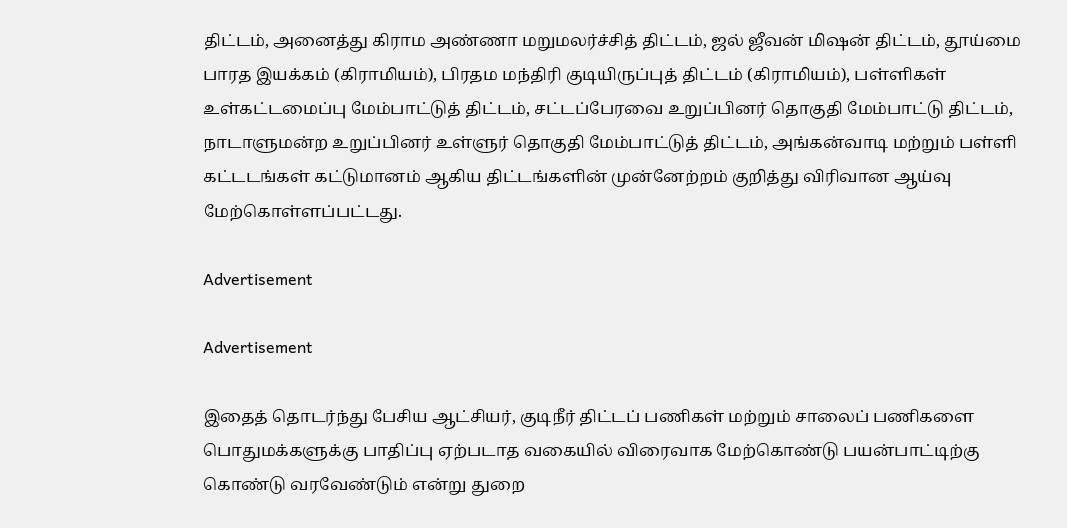திட்டம், அனைத்து கிராம அண்ணா மறுமலர்ச்சித் திட்டம், ஜல் ஜீவன் மிஷன் திட்டம், தூய்மை பாரத இயக்கம் (கிராமியம்), பிரதம மந்திரி குடியிருப்புத் திட்டம் (கிராமியம்), பள்ளிகள் உள்கட்டமைப்பு மேம்பாட்டுத் திட்டம், சட்டப்பேரவை உறுப்பினர் தொகுதி மேம்பாட்டு திட்டம், நாடாளுமன்ற உறுப்பினர் உள்ளுர் தொகுதி மேம்பாட்டுத் திட்டம், அங்கன்வாடி மற்றும் பள்ளி கட்டடங்கள் கட்டுமானம் ஆகிய திட்டங்களின் முன்னேற்றம் குறித்து விரிவான ஆய்வு மேற்கொள்ளப்பட்டது.

Advertisement

Advertisement

இதைத் தொடர்ந்து பேசிய ஆட்சியர், குடிநீர் திட்டப் பணிகள் மற்றும் சாலைப் பணிகளை பொதுமக்களுக்கு பாதிப்பு ஏற்படாத வகையில் விரைவாக மேற்கொண்டு பயன்பாட்டிற்கு கொண்டு வரவேண்டும் என்று துறை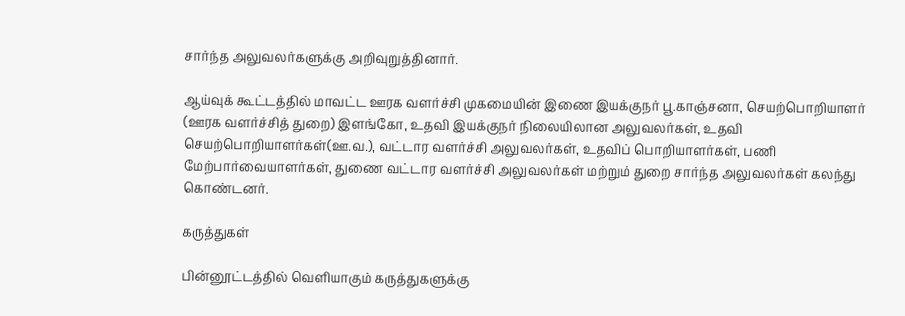சார்ந்த அலுவலர்களுக்கு அறிவுறுத்தினார்.

ஆய்வுக் கூட்டத்தில் மாவட்ட ஊரக வளர்ச்சி முகமையின் இணை இயக்குநர் பூ.காஞ்சனா, செயற்பொறியாளர் (ஊரக வளர்ச்சித் துறை) இளங்கோ, உதவி இயக்குநர் நிலையிலான அலுவலர்கள், உதவி செயற்பொறியாளர்கள்(ஊ.வ.), வட்டார வளர்ச்சி அலுவலர்கள், உதவிப் பொறியாளர்கள், பணி மேற்பார்வையாளர்கள், துணை வட்டார வளர்ச்சி அலுவலர்கள் மற்றும் துறை சார்ந்த அலுவலர்கள் கலந்து கொண்டனர்.

கருத்துகள்

பின்னூட்டத்தில் வெளியாகும் கருத்துகளுக்கு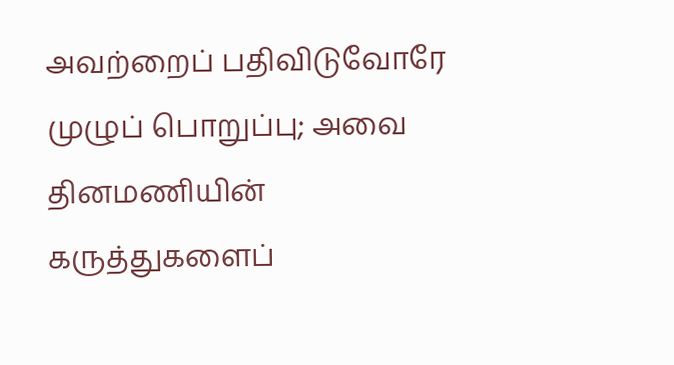அவற்றைப் பதிவிடுவோரே முழுப் பொறுப்பு; அவை தினமணியின் கருத்துகளைப்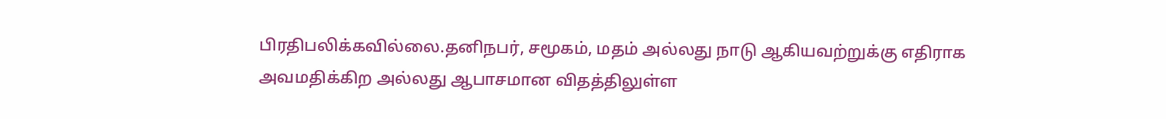பிரதிபலிக்கவில்லை.தனிநபர், சமூகம், மதம் அல்லது நாடு ஆகியவற்றுக்கு எதிராக அவமதிக்கிற அல்லது ஆபாசமான விதத்திலுள்ள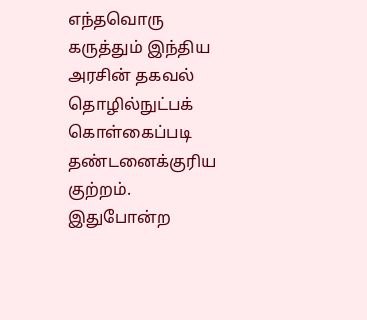எந்தவொரு கருத்தும் இந்திய அரசின் தகவல் தொழில்நுட்பக் கொள்கைப்படி தண்டனைக்குரிய குற்றம். இதுபோன்ற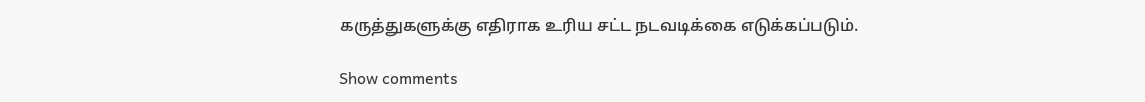கருத்துகளுக்கு எதிராக உரிய சட்ட நடவடிக்கை எடுக்கப்படும்.

Show comments